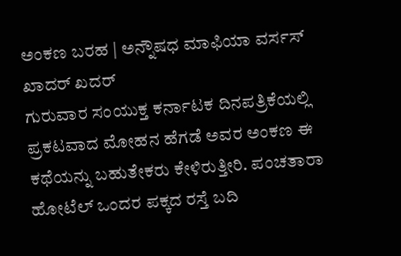ಅಂಕಣ ಬರಹ | ಅನ್ನೌಷಧ ಮಾಫಿಯಾ ವರ್ಸಸ್ ಖಾದರ್ ಖದರ್
ಗುರುವಾರ ಸಂಯುಕ್ತ ಕರ್ನಾಟಕ ದಿನಪತ್ರಿಕೆಯಲ್ಲಿ ಪ್ರಕಟವಾದ ಮೋಹನ ಹೆಗಡೆ ಅವರ ಅಂಕಣ ಈ ಕಥೆಯನ್ನು ಬಹುತೇಕರು ಕೇಳಿರುತ್ತೀರಿ. ಪಂಚತಾರಾ ಹೋಟೆಲ್ ಒಂದರ ಪಕ್ಕದ ರಸ್ತೆ ಬದಿ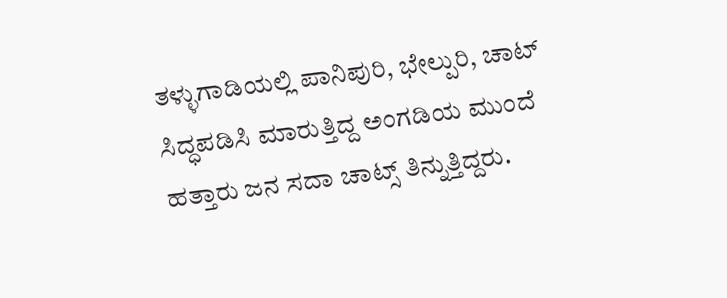ತಳ್ಳುಗಾಡಿಯಲ್ಲಿ ಪಾನಿಪುರಿ, ಭೇಲ್ಪುರಿ, ಚಾಟ್ ಸಿದ್ಧಪಡಿಸಿ ಮಾರುತ್ತಿದ್ದ ಅಂಗಡಿಯ ಮುಂದೆ ಹತ್ತಾರು ಜನ ಸದಾ ಚಾಟ್ಸ್ ತಿನ್ನುತ್ತಿದ್ದರು.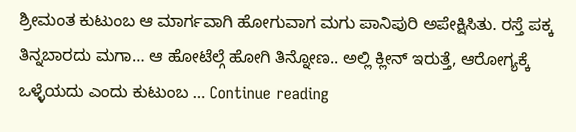ಶ್ರೀಮಂತ ಕುಟುಂಬ ಆ ಮಾರ್ಗವಾಗಿ ಹೋಗುವಾಗ ಮಗು ಪಾನಿಪುರಿ ಅಪೇಕ್ಷಿಸಿತು. ರಸ್ತೆ ಪಕ್ಕ ತಿನ್ನಬಾರದು ಮಗಾ… ಆ ಹೋಟೆಲ್ಗೆ ಹೋಗಿ ತಿನ್ನೋಣ.. ಅಲ್ಲಿ ಕ್ಲೀನ್ ಇರುತ್ತೆ, ಆರೋಗ್ಯಕ್ಕೆ ಒಳ್ಳೆಯದು ಎಂದು ಕುಟುಂಬ … Continue reading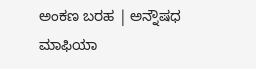ಅಂಕಣ ಬರಹ | ಅನ್ನೌಷಧ ಮಾಫಿಯಾ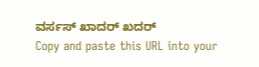ವರ್ಸಸ್ ಖಾದರ್ ಖದರ್
Copy and paste this URL into your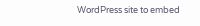WordPress site to embed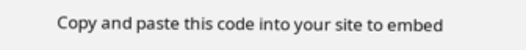Copy and paste this code into your site to embed